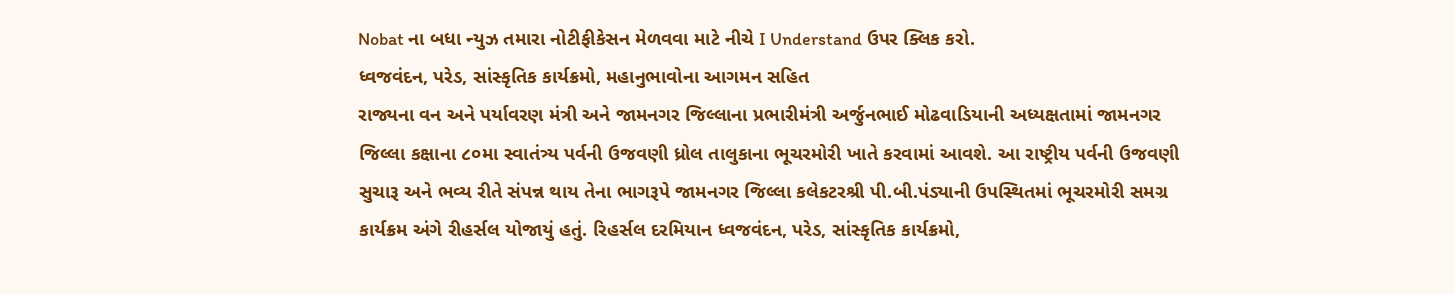Nobat ના બધા ન્યુઝ તમારા નોટીફીકેસન મેળવવા માટે નીચે I Understand ઉપર ક્લિક કરો.
ધ્વજવંદન, પરેડ, સાંસ્કૃતિક કાર્યક્રમો, મહાનુભાવોના આગમન સહિત
રાજ્યના વન અને પર્યાવરણ મંત્રી અને જામનગર જિલ્લાના પ્રભારીમંત્રી અર્જુનભાઈ મોઢવાડિયાની અધ્યક્ષતામાં જામનગર જિલ્લા કક્ષાના ૮૦મા સ્વાતંત્ર્ય પર્વની ઉજવણી ધ્રોલ તાલુકાના ભૂચરમોરી ખાતે કરવામાં આવશે. આ રાષ્ટ્રીય પર્વની ઉજવણી સુચારૂ અને ભવ્ય રીતે સંપન્ન થાય તેના ભાગરૂપે જામનગર જિલ્લા કલેકટરશ્રી પી.બી.પંડ્યાની ઉપસ્થિતમાં ભૂચરમોરી સમગ્ર કાર્યક્રમ અંગે રીહર્સલ યોજાયું હતું. રિહર્સલ દરમિયાન ધ્વજવંદન, પરેડ, સાંસ્કૃતિક કાર્યક્રમો,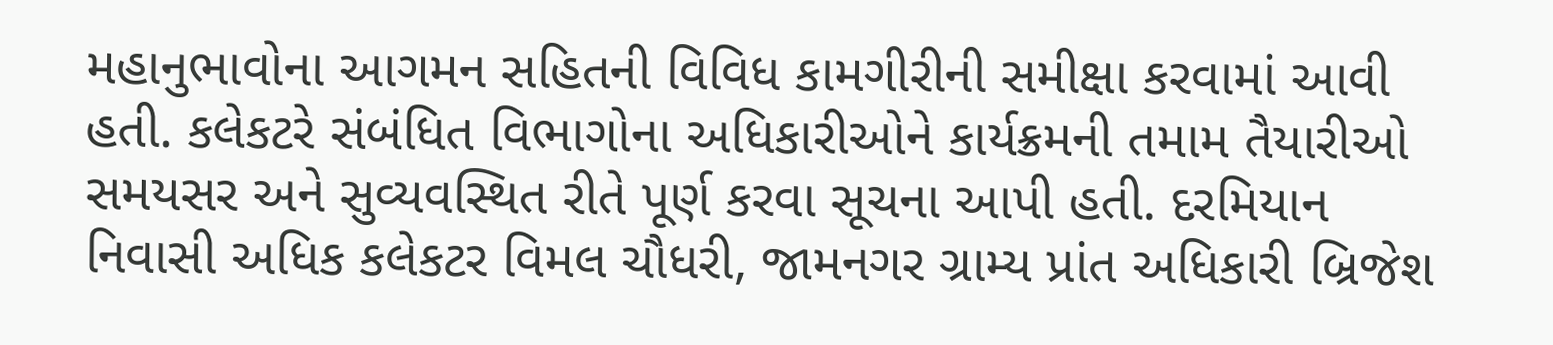મહાનુભાવોના આગમન સહિતની વિવિધ કામગીરીની સમીક્ષા કરવામાં આવી હતી. કલેકટરે સંબંધિત વિભાગોના અધિકારીઓને કાર્યક્રમની તમામ તૈયારીઓ સમયસર અને સુવ્યવસ્થિત રીતે પૂર્ણ કરવા સૂચના આપી હતી. દરમિયાન નિવાસી અધિક કલેકટર વિમલ ચૌધરી, જામનગર ગ્રામ્ય પ્રાંત અધિકારી બ્રિજેશ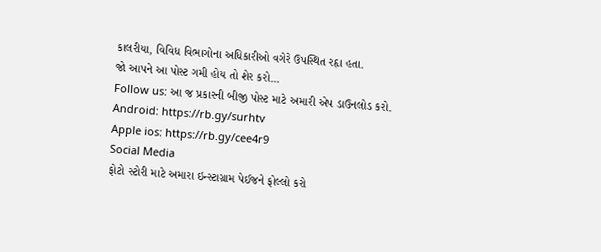કાલરીયા, વિવિધ વિભાગોના અધિકારીઓ વગેરે ઉપસ્થિત રહૃા હતા.
જો આપને આ પોસ્ટ ગમી હોય તો શેર કરો...
Follow us: આ જ પ્રકારની બીજી પોસ્ટ માટે અમારી એપ ડાઉનલોડ કરો.
Android: https://rb.gy/surhtv
Apple ios: https://rb.gy/cee4r9
Social Media
ફોટો સ્ટોરી માટે અમારા ઇન્સ્ટાગ્રામ પેઈજને ફોલ્લો કરો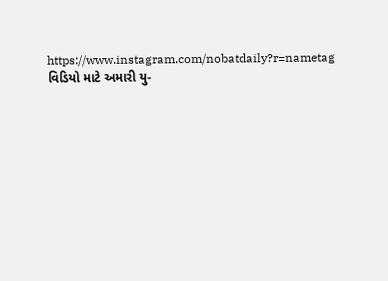https://www.instagram.com/nobatdaily?r=nametag
વિડિયો માટે અમારી યુ-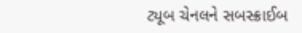ટ્યૂબ ચેનલને સબસ્ક્રાઈબ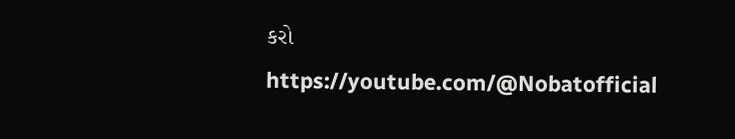કરો
https://youtube.com/@Nobatofficial